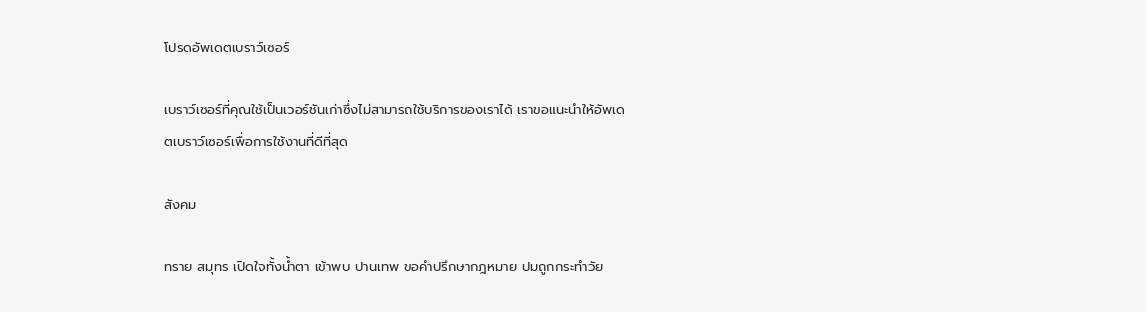โปรดอัพเดตเบราว์เซอร์

เบราว์เซอร์ที่คุณใช้เป็นเวอร์ชันเก่าซึ่งไม่สามารถใช้บริการของเราได้ เราขอแนะนำให้อัพเดตเบราว์เซอร์เพื่อการใช้งานที่ดีที่สุด

สังคม

ทราย สมุทร เปิดใจทั้งน้ำตา เข้าพบ ปานเทพ ขอคำปรึกษากฎหมาย ปมถูกกระทำวัย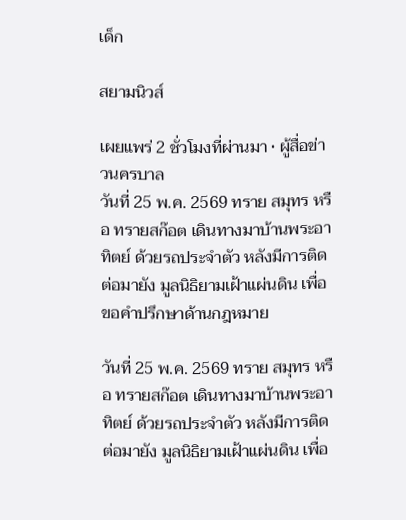เด็ก

สยามนิวส์

เผยแพร่ 2 ชั่วโมงที่ผ่านมา • ผู้สื่อข่าวนครบาล
วันที่ 25 พ.ค. 2569 ทราย สมุทร หรือ ทรายสก๊อต เดินทางมาบ้านพระอาทิตย์ ด้วยรถประจำตัว หลังมีการติดต่อมายัง มูลนิธิยามเฝ้าแผ่นดิน เพื่อขอคำปรึกษาด้านกฎหมาย

วันที่ 25 พ.ค. 2569 ทราย สมุทร หรือ ทรายสก๊อต เดินทางมาบ้านพระอาทิตย์ ด้วยรถประจำตัว หลังมีการติดต่อมายัง มูลนิธิยามเฝ้าแผ่นดิน เพื่อ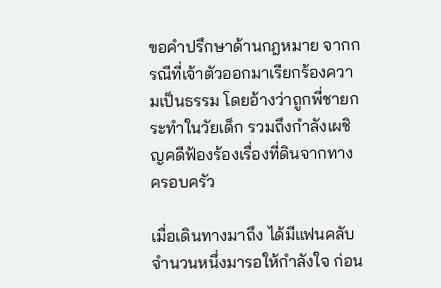ขอคำปรึกษาด้านกฎหมาย จากกรณีที่เจ้าตัวออกมาเรียกร้องความเป็นธรรม โดยอ้างว่าถูกพี่ชายกระทำในวัยเด็ก รวมถึงกำลังเผชิญคดีฟ้องร้องเรื่องที่ดินจากทางครอบครัว

เมื่อเดินทางมาถึง ได้มีแฟนคลับจำนวนหนึ่งมารอให้กำลังใจ ก่อน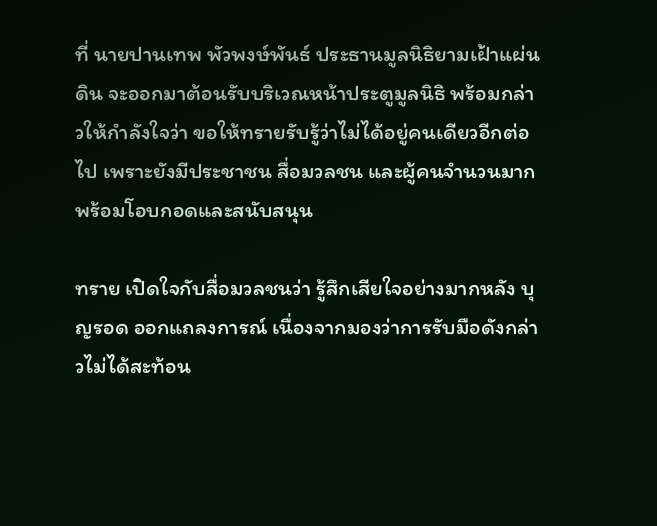ที่ นายปานเทพ พัวพงษ์พันธ์ ประธานมูลนิธิยามเฝ้าแผ่นดิน จะออกมาต้อนรับบริเวณหน้าประตูมูลนิธิ พร้อมกล่าวให้กำลังใจว่า ขอให้ทรายรับรู้ว่าไม่ได้อยู่คนเดียวอีกต่อไป เพราะยังมีประชาชน สื่อมวลชน และผู้คนจำนวนมากพร้อมโอบกอดและสนับสนุน

ทราย เปิดใจกับสื่อมวลชนว่า รู้สึกเสียใจอย่างมากหลัง บุญรอด ออกแถลงการณ์ เนื่องจากมองว่าการรับมือดังกล่าวไม่ได้สะท้อน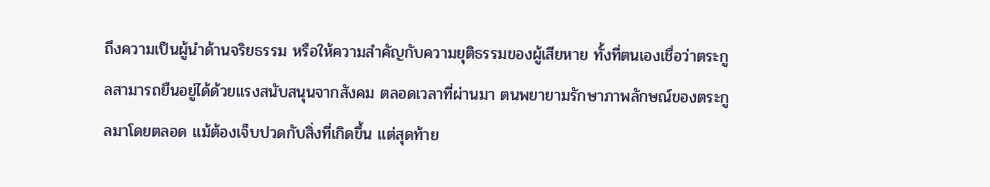ถึงความเป็นผู้นำด้านจริยธรรม หรือให้ความสำคัญกับความยุติธรรมของผู้เสียหาย ทั้งที่ตนเองเชื่อว่าตระกูลสามารถยืนอยู่ได้ด้วยแรงสนับสนุนจากสังคม ตลอดเวลาที่ผ่านมา ตนพยายามรักษาภาพลักษณ์ของตระกูลมาโดยตลอด แม้ต้องเจ็บปวดกับสิ่งที่เกิดขึ้น แต่สุดท้าย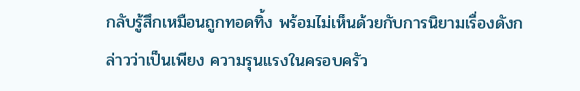กลับรู้สึกเหมือนถูกทอดทิ้ง พร้อมไม่เห็นด้วยกับการนิยามเรื่องดังกล่าวว่าเป็นเพียง ความรุนแรงในครอบครัว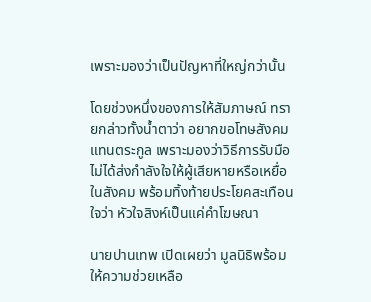เพราะมองว่าเป็นปัญหาที่ใหญ่กว่านั้น

โดยช่วงหนึ่งของการให้สัมภาษณ์ ทรายกล่าวทั้งน้ำตาว่า อยากขอโทษสังคมแทนตระกูล เพราะมองว่าวิธีการรับมือไม่ได้ส่งกำลังใจให้ผู้เสียหายหรือเหยื่อในสังคม พร้อมทิ้งท้ายประโยคสะเทือนใจว่า หัวใจสิงห์เป็นแค่คำโฆษณา

นายปานเทพ เปิดเผยว่า มูลนิธิพร้อมให้ความช่วยเหลือ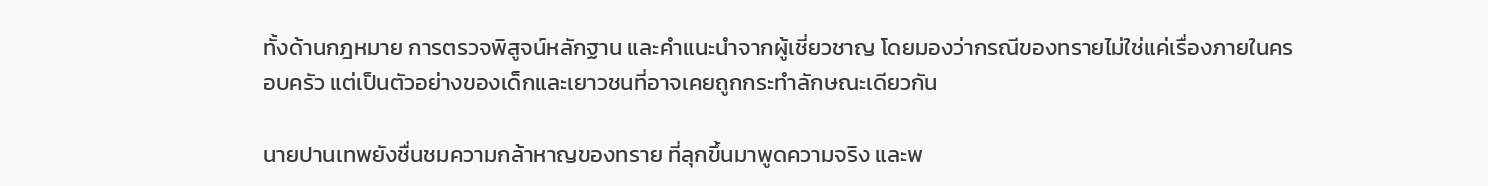ทั้งด้านกฎหมาย การตรวจพิสูจน์หลักฐาน และคำแนะนำจากผู้เชี่ยวชาญ โดยมองว่ากรณีของทรายไม่ใช่แค่เรื่องภายในครอบครัว แต่เป็นตัวอย่างของเด็กและเยาวชนที่อาจเคยถูกกระทำลักษณะเดียวกัน

นายปานเทพยังชื่นชมความกล้าหาญของทราย ที่ลุกขึ้นมาพูดความจริง และพ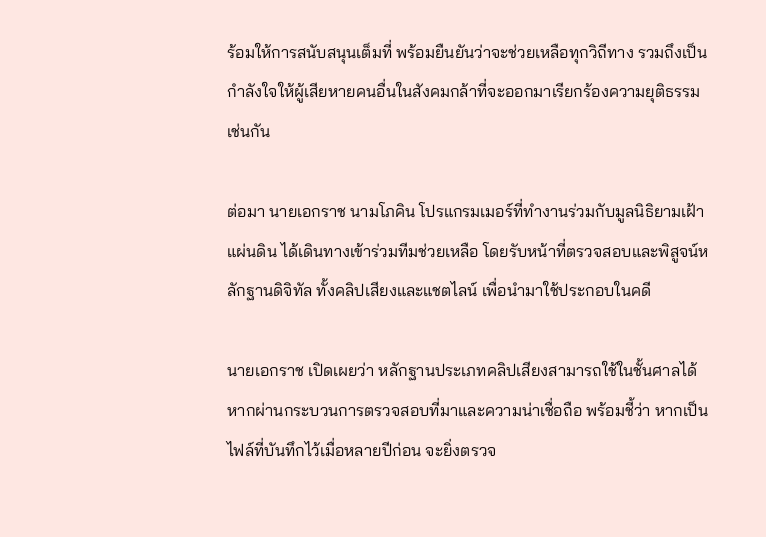ร้อมให้การสนับสนุนเต็มที่ พร้อมยืนยันว่าจะช่วยเหลือทุกวิถีทาง รวมถึงเป็นกำลังใจให้ผู้เสียหายคนอื่นในสังคมกล้าที่จะออกมาเรียกร้องความยุติธรรมเช่นกัน

ต่อมา นายเอกราช นามโภคิน โปรแกรมเมอร์ที่ทำงานร่วมกับมูลนิธิยามเฝ้าแผ่นดิน ได้เดินทางเข้าร่วมทีมช่วยเหลือ โดยรับหน้าที่ตรวจสอบและพิสูจน์หลักฐานดิจิทัล ทั้งคลิปเสียงและแชตไลน์ เพื่อนำมาใช้ประกอบในคดี

นายเอกราช เปิดเผยว่า หลักฐานประเภทคลิปเสียงสามารถใช้ในชั้นศาลได้ หากผ่านกระบวนการตรวจสอบที่มาและความน่าเชื่อถือ พร้อมชี้ว่า หากเป็นไฟล์ที่บันทึกไว้เมื่อหลายปีก่อน จะยิ่งตรวจ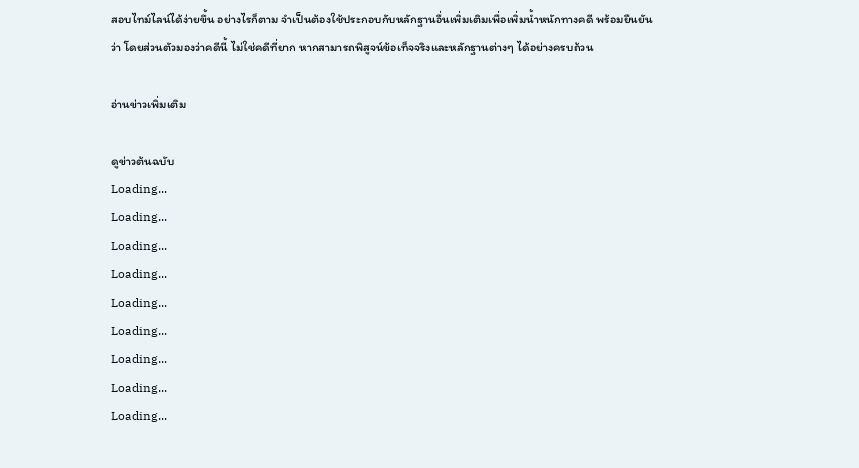สอบไทม์ไลน์ได้ง่ายขึ้น อย่างไรก็ตาม จำเป็นต้องใช้ประกอบกับหลักฐานอื่นเพิ่มเติมเพื่อเพิ่มน้ำหนักทางคดี พร้อมยืนยันว่า โดยส่วนตัวมองว่าคดีนี้ ไม่ใช่คดีที่ยาก หากสามารถพิสูจน์ข้อเท็จจริงและหลักฐานต่างๆ ได้อย่างครบถ้วน

อ่านข่าวเพิ่มเติม

ดูข่าวต้นฉบับ
Loading...
Loading...
Loading...
Loading...
Loading...
Loading...
Loading...
Loading...
Loading...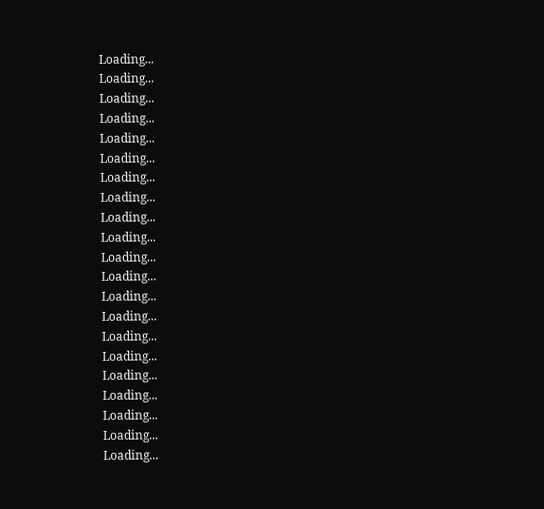Loading...
Loading...
Loading...
Loading...
Loading...
Loading...
Loading...
Loading...
Loading...
Loading...
Loading...
Loading...
Loading...
Loading...
Loading...
Loading...
Loading...
Loading...
Loading...
Loading...
Loading...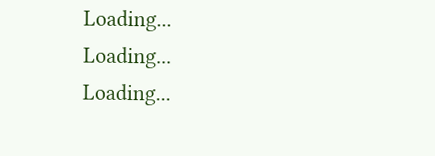Loading...
Loading...
Loading...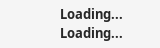Loading...
Loading...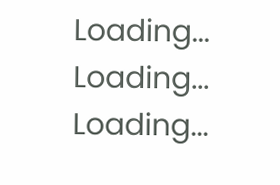Loading...
Loading...
Loading...